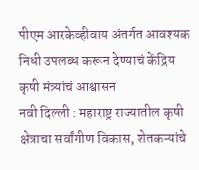पीएम आरकेव्हीवाय अंतर्गत आवश्यक निधी उपलब्ध करून देण्याचं केंद्रिय कृषी मंत्र्यांचं आश्वासन
नवी दिल्ली : महाराष्ट्र राज्यातील कृषी क्षेत्राचा सर्वांगीण विकास, शेतकऱ्यांचे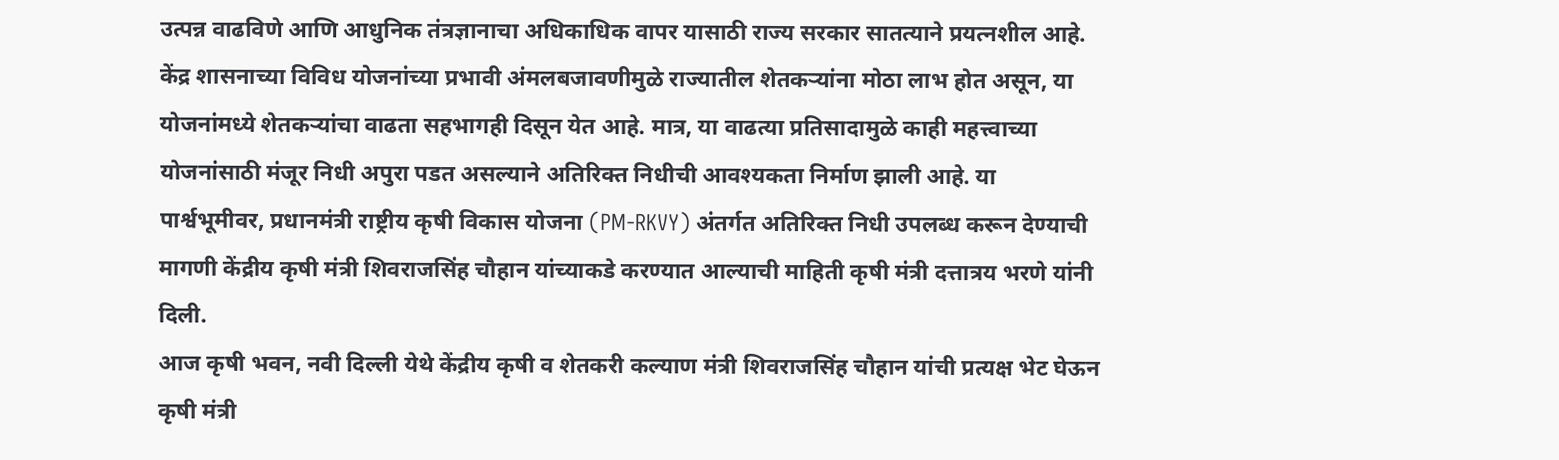उत्पन्न वाढविणे आणि आधुनिक तंत्रज्ञानाचा अधिकाधिक वापर यासाठी राज्य सरकार सातत्याने प्रयत्नशील आहे. केंद्र शासनाच्या विविध योजनांच्या प्रभावी अंमलबजावणीमुळे राज्यातील शेतकऱ्यांना मोठा लाभ होत असून, या योजनांमध्ये शेतकऱ्यांचा वाढता सहभागही दिसून येत आहे. मात्र, या वाढत्या प्रतिसादामुळे काही महत्त्वाच्या योजनांसाठी मंजूर निधी अपुरा पडत असल्याने अतिरिक्त निधीची आवश्यकता निर्माण झाली आहे. या पार्श्वभूमीवर, प्रधानमंत्री राष्ट्रीय कृषी विकास योजना (PM-RKVY) अंतर्गत अतिरिक्त निधी उपलब्ध करून देण्याची मागणी केंद्रीय कृषी मंत्री शिवराजसिंह चौहान यांच्याकडे करण्यात आल्याची माहिती कृषी मंत्री दत्तात्रय भरणे यांनी दिली.
आज कृषी भवन, नवी दिल्ली येथे केंद्रीय कृषी व शेतकरी कल्याण मंत्री शिवराजसिंह चौहान यांची प्रत्यक्ष भेट घेऊन कृषी मंत्री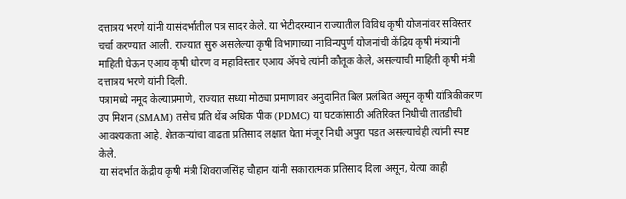दत्तात्रय भरणे यांनी यासंदर्भातील पत्र सादर केले. या भेटीदरम्यान राज्यातील विविध कृषी योजनांवर सविस्तर चर्चा करण्यात आली. राज्यात सुरु असलेल्या कृषी विभागाच्या नाविन्यपुर्ण योजनांची केंद्रिय कृषी मंत्र्यांनी माहिती घेऊन एआय कृषी धोरण व महाविस्तार एआय ॲपचे त्यांनी कौतूक केले, असल्याची माहिती कृषी मंत्री दत्तात्रय भरणे यांनी दिली.
पत्रामध्ये नमूद केल्याप्रमाणे, राज्यात सध्या मोठ्या प्रमाणावर अनुदानित बिल प्रलंबित असून कृषी यांत्रिकीकरण उप मिशन (SMAM) तसेच प्रति थेंब अधिक पीक (PDMC) या घटकांसाठी अतिरिक्त निधीची तातडीची आवश्यकता आहे. शेतकऱ्यांचा वाढता प्रतिसाद लक्षात घेता मंजूर निधी अपुरा पडत असल्याचेही त्यांनी स्पष्ट केले.
या संदर्भात केंद्रीय कृषी मंत्री शिवराजसिंह चौहान यांनी सकारात्मक प्रतिसाद दिला असून, येत्या काही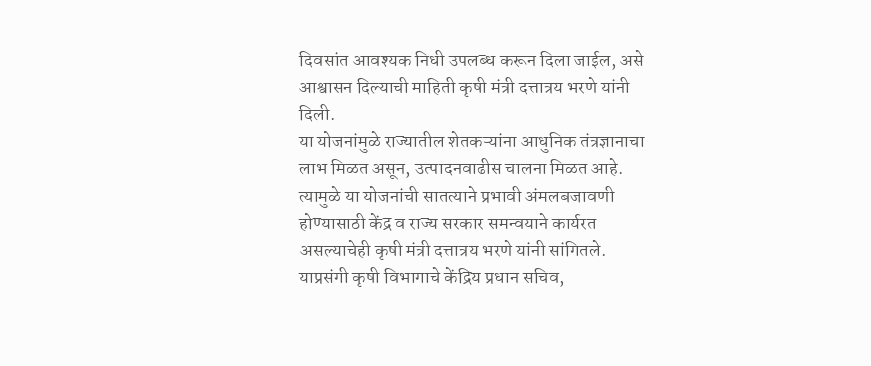दिवसांत आवश्यक निधी उपलब्ध करून दिला जाईल, असे आश्वासन दिल्याची माहिती कृषी मंत्री दत्तात्रय भरणे यांनी दिली.
या योजनांमुळे राज्यातील शेतकऱ्यांना आधुनिक तंत्रज्ञानाचा लाभ मिळत असून, उत्पादनवाढीस चालना मिळत आहे. त्यामुळे या योजनांची सातत्याने प्रभावी अंमलबजावणी होण्यासाठी केंद्र व राज्य सरकार समन्वयाने कार्यरत असल्याचेही कृषी मंत्री दत्तात्रय भरणे यांनी सांगितले.
याप्रसंगी कृषी विभागाचे केंद्रिय प्रधान सचिव,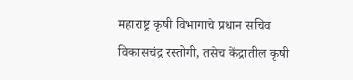महाराष्ट्र कृषी विभागाचे प्रधान सचिव विकासचंद्र रस्तोगी, तसेच केंद्रातील कृषी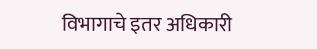विभागाचे इतर अधिकारी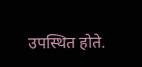उपस्थित होते.